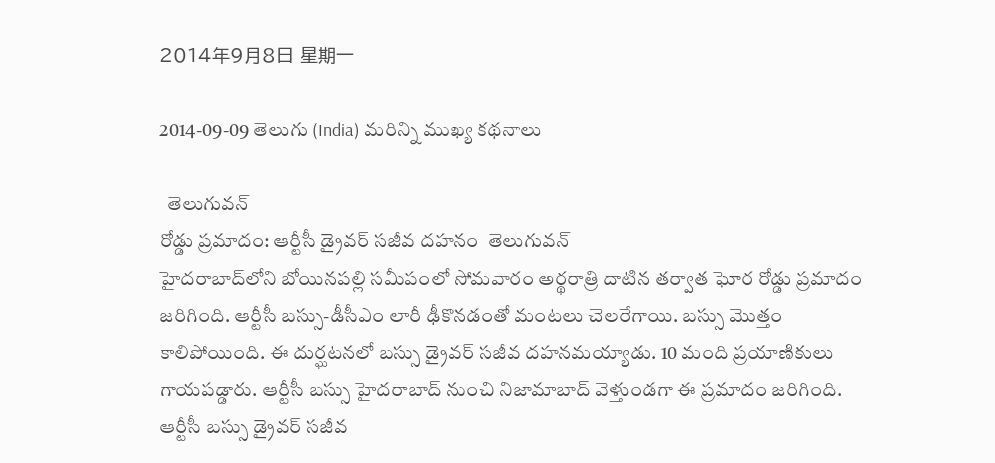2014年9月8日 星期一

2014-09-09 తెలుగు (India) మరిన్ని ముఖ్య కథనాలు

  తెలుగువన్
రోడ్డు ప్రమాదం: ఆర్టీసీ డ్రైవర్ సజీవ దహనం  తెలుగువన్
హైదరాబాద్‌లోని బోయినపల్లి సమీపంలో సోమవారం అర్థరాత్రి దాటిన తర్వాత ఘోర రోడ్డు ప్రమాదం జరిగింది. ఆర్టీసీ బస్సు-డీసీఎం లారీ ఢీకొనడంతో మంటలు చెలరేగాయి. బస్సు మొత్తం కాలిపోయింది. ఈ దుర్ఘటనలో బస్సు డ్రైవర్ సజీవ దహనమయ్యాడు. 10 మంది ప్రయాణికులు గాయపడ్డారు. ఆర్టీసీ బస్సు హైదరాబాద్ నుంచి నిజామాబాద్ వెళ్తుండగా ఈ ప్రమాదం జరిగింది.
ఆర్టీసీ బస్సు డ్రైవర్ సజీవ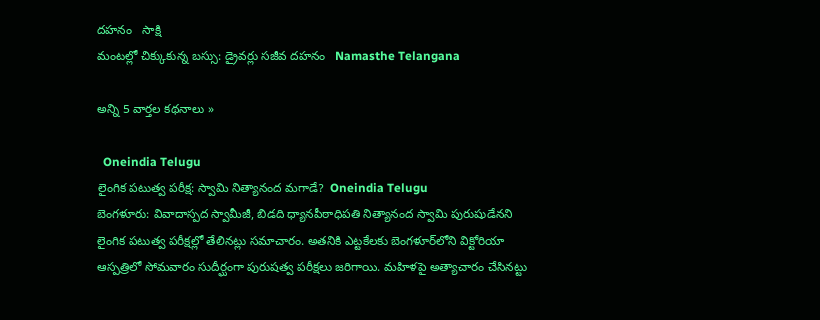దహనం   సాక్షి
మంటల్లో చిక్కుకున్న బస్సు: డ్రైవర్లు సజీవ దహనం   Namasthe Telangana

అన్ని 5 వార్తల కథనాలు »

  Oneindia Telugu
లైంగిక పటుత్వ పరీక్ష: స్వామి నిత్యానంద మగాడే?  Oneindia Telugu
బెంగళూరు: వివాదాస్పద స్వామీజీ, బిడది ధ్యానపీఠాధిపతి నిత్యానంద స్వామి పురుషుడేనని లైంగిక పటుత్వ పరీక్షల్లో తేలినట్లు సమాచారం. అతనికి ఎట్టకేలకు బెంగళూర్‌లోని విక్టోరియా ఆస్పత్రిలో సోమవారం సుదీర్ఘంగా పురుషత్వ పరీక్షలు జరిగాయి. మహిళపై అత్యాచారం చేసినట్టు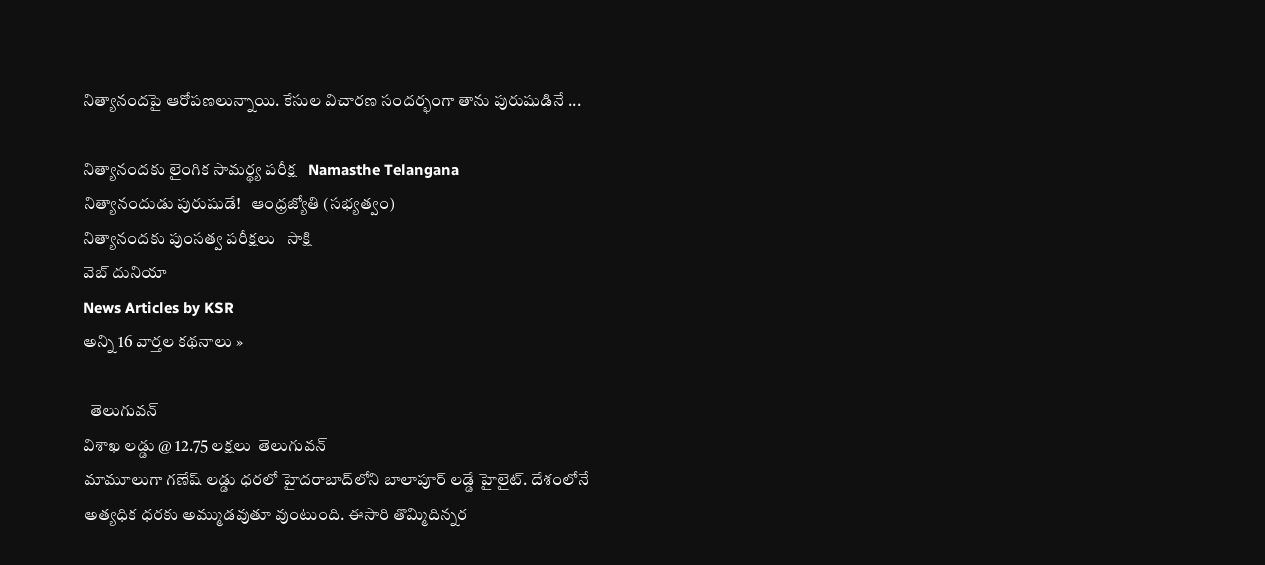నిత్యానందపై ఆరోపణలున్నాయి. కేసుల విచారణ సందర్భంగా తాను పురుషుడినే ...

నిత్యానందకు లైంగిక సామర్థ్య పరీక్ష   Namasthe Telangana
నిత్యానందుడు పురుషుడే!   ఆంధ్రజ్యోతి (సభ్యత్వం)
నిత్యానందకు పుంసత్వ పరీక్షలు   సాక్షి
వెబ్ దునియా
News Articles by KSR
అన్ని 16 వార్తల కథనాలు »

  తెలుగువన్
విశాఖ లడ్డు @ 12.75 లక్షలు  తెలుగువన్
మామూలుగా గణేష్ లడ్డు ధరలో హైదరాబాద్‌లోని బాలాపూర్ లడ్డే హైలైట్. దేశంలోనే అత్యధిక ధరకు అమ్ముడవుతూ వుంటుంది. ఈసారి తొమ్మిదిన్నర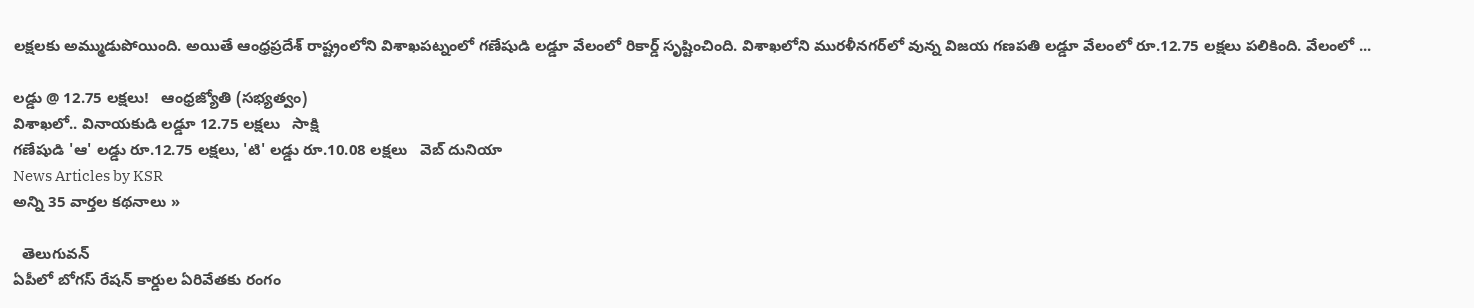లక్షలకు అమ్ముడుపోయింది. అయితే ఆంధ్రప్రదేశ్ రాష్ట్రంలోని విశాఖపట్నంలో గణేషుడి లడ్డూ వేలంలో రికార్డ్ సృష్టించింది. విశాఖలోని మురళీనగర్‌లో వున్న విజయ గణపతి లడ్డూ వేలంలో రూ.12.75 లక్షలు పలికింది. వేలంలో ...

లడ్డు @ 12.75 లక్షలు!   ఆంధ్రజ్యోతి (సభ్యత్వం)
విశాఖలో.. వినాయకుడి లడ్డూ 12.75 లక్షలు   సాక్షి
గణేషుడి 'ఆ' లడ్డు రూ.12.75 లక్షలు, 'టి' లడ్డు రూ.10.08 లక్షలు   వెబ్ దునియా
News Articles by KSR
అన్ని 35 వార్తల కథనాలు »

  తెలుగువన్
ఏపీలో బోగస్ రేషన్ కార్డుల ఏరివేతకు రంగం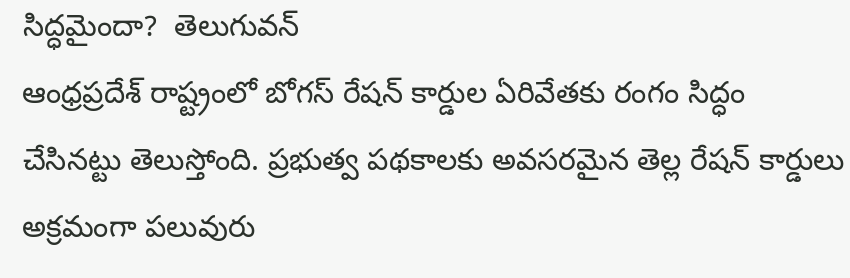సిద్ధమైందా?  తెలుగువన్
ఆంధ్రప్రదేశ్ రాష్ట్రంలో బోగస్ రేషన్ కార్డుల ఏరివేతకు రంగం సిద్ధం చేసినట్టు తెలుస్తోంది. ప్రభుత్వ పథకాలకు అవసరమైన తెల్ల రేషన్‌ కార్డులు అక్రమంగా పలువురు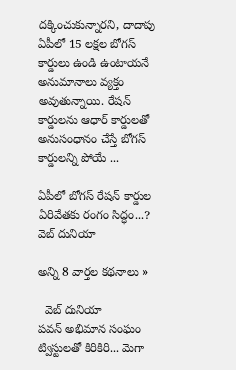దక్కించుకున్నారని, దాదాపు ఏపీలో 15 లక్షల బోగస్‌ కార్డులు ఉండి ఉంటాయనే అనుమానాలు వ్యక్తం అవుతున్నాయి. రేషన్‌ కార్డులను ఆధార్‌ కార్డులతో అనుసంధానం చేస్తే బోగస్‌ కార్డులన్ని పోయే ...

ఏపీలో బోగస్ రేషన్ కార్డుల ఏరివేతకు రంగం సిద్ధం...?   వెబ్ దునియా

అన్ని 8 వార్తల కథనాలు »

  వెబ్ దునియా
పవన్ అభిమాన సంఘం ట్విస్టులతో కిరికిరి... మెగా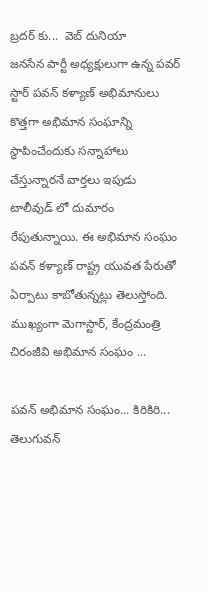బ్రదర్ కు...  వెబ్ దునియా
జనసేన పార్టీ అధ్యక్షులుగా ఉన్న పవర్ స్టార్ పవన్ కళ్యాణ్ అభిమానులు కొత్తగా అభిమాన సంఘాన్ని స్థాపించేందుకు సన్నాహాలు చేస్తున్నారనే వార్తలు ఇపుడు టాలీవుడ్ లో దుమారం రేపుతున్నాయి. ఈ అభిమాన సంఘం పవన్ కళ్యాణ్ రాష్ట్ర యువత పేరుతో ఏర్పాటు కాబోతున్నట్లు తెలుస్తోంది. ముఖ్యంగా మెగాస్టార్, కేంద్రమంత్రి చిరంజీవి అభిమాన సంఘం ...

పవన్ అభిమాన సంఘం... కిరికిరి...   తెలుగువన్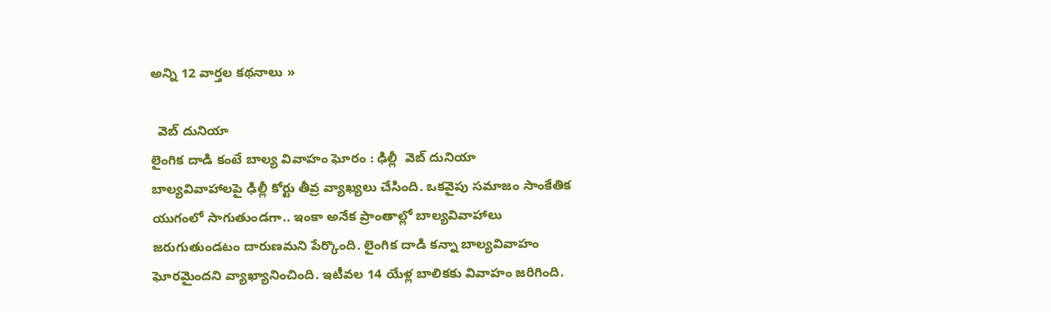అన్ని 12 వార్తల కథనాలు »

  వెబ్ దునియా
లైంగిక దాడి కంటే బాల్య వివాహం ఘోరం : ఢిల్లీ  వెబ్ దునియా
బాల్యవివాహాలపై ఢిల్లీ కోర్టు తీవ్ర వ్యాఖ్యలు చేసింది. ఒకవైపు సమాజం సాంకేతిక యుగంలో సాగుతుండగా.. ఇంకా అనేక ప్రాంతాల్లో బాల్యవివాహాలు జరుగుతుండటం దారుణమని పేర్కొంది. లైంగిక దాడి కన్నా బాల్యవివాహం ఘోరమైందని వ్యాఖ్యానించింది. ఇటీవల 14 యేళ్ల బాలికకు వివాహం జరిగింది.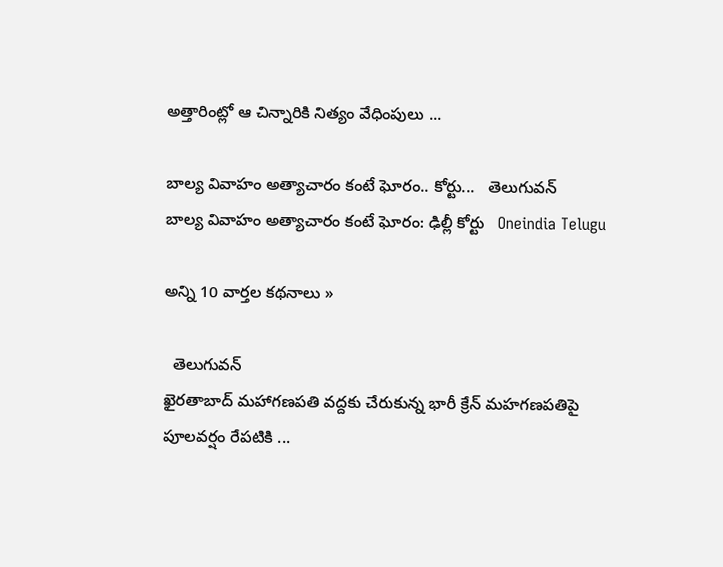అత్తారింట్లో ఆ చిన్నారికి నిత్యం వేధింపులు ...

బాల్య వివాహం అత్యాచారం కంటే ఘోరం.. కోర్టు...   తెలుగువన్
బాల్య వివాహం అత్యాచారం కంటే ఘోరం: ఢిల్లీ కోర్టు   Oneindia Telugu

అన్ని 10 వార్తల కథనాలు »

  తెలుగువన్
ఖైరతాబాద్‌ మహాగణపతి వద్దకు చేరుకున్న భారీ క్రేన్‌ మహగణపతిపై పూలవర్షం రేపటికి ...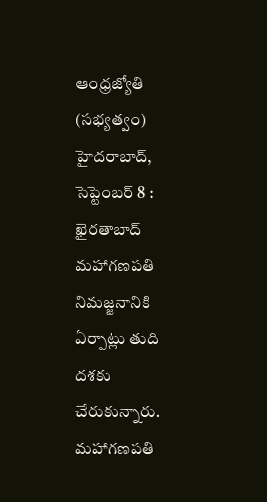ఆంధ్రజ్యోతి (సభ్యత్వం)
హైదరాబాద్‌, సెప్టెంబర్‌ 8 : ఖైరతాబాద్‌ మహాగణపతి నిమజ్జనానికి ఏర్పాట్లు తుది దశకు చేరుకున్నారు. మహాగణపతి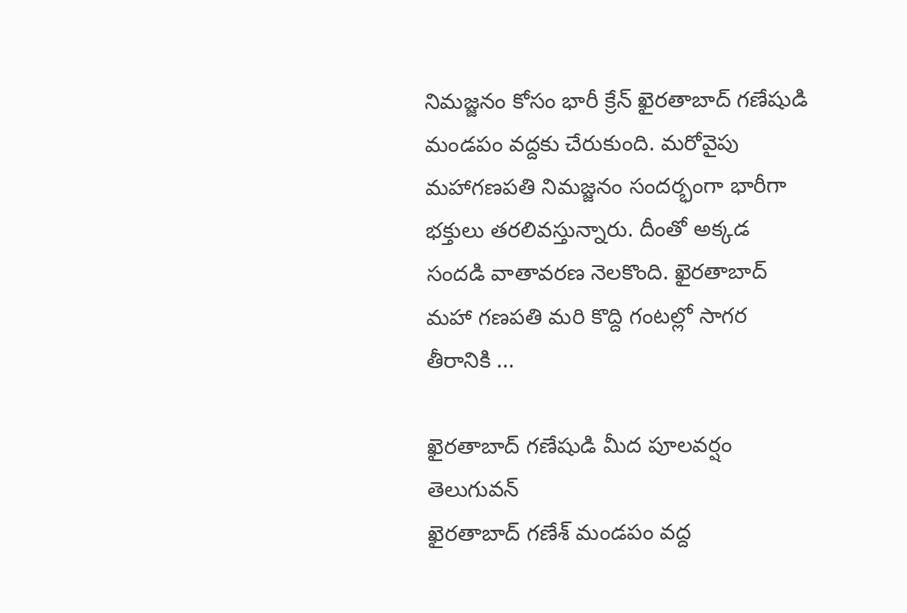నిమజ్జనం కోసం భారీ క్రేన్‌ ఖైరతాబాద్‌ గణేషుడి మండపం వద్దకు చేరుకుంది. మరోవైపు మహాగణపతి నిమజ్జనం సందర్భంగా భారీగా భక్తులు తరలివస్తున్నారు. దీంతో అక్కడ సందడి వాతావరణ నెలకొంది. ఖైరతాబాద్ మహా గణపతి మరి కొద్ది గంటల్లో సాగర తీరానికి ...

ఖైరతాబాద్ గణేషుడి మీద పూలవర్షం   తెలుగువన్
ఖైరతాబాద్ గణేశ్ మండపం వద్ద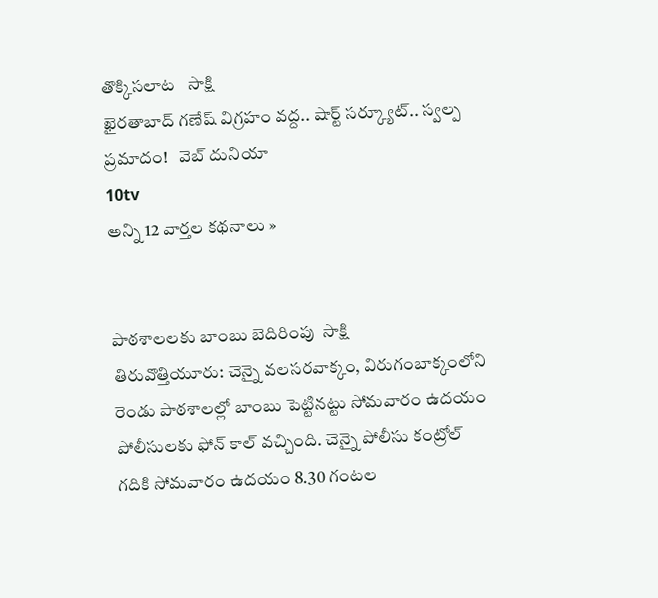తొక్కిసలాట   సాక్షి
ఖైరతాబాద్ గణేష్ విగ్రహం వద్ద.. షార్ట్ సర్క్యూట్.. స్వల్ప ప్రమాదం!   వెబ్ దునియా
10tv
అన్ని 12 వార్తల కథనాలు »


పాఠశాలలకు బాంబు బెదిరింపు  సాక్షి
తిరువొత్తియూరు: చెన్నై వలసరవాక్కం, విరుగంబాక్కంలోని రెండు పాఠశాలల్లో బాంబు పెట్టినట్టు సోమవారం ఉదయం పోలీసులకు ఫోన్ కాల్ వచ్చింది. చెన్నై పోలీసు కంట్రోల్ గదికి సోమవారం ఉదయం 8.30 గంటల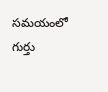సమయంలో గుర్తు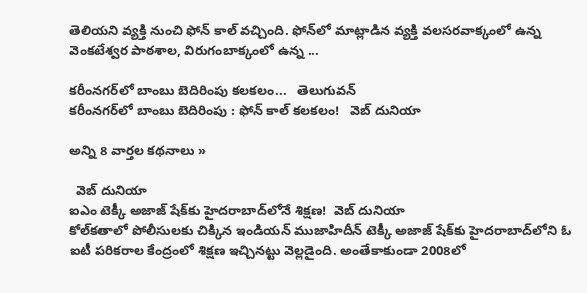తెలియని వ్యక్తి నుంచి ఫోన్ కాల్ వచ్చింది. ఫోన్‌లో మాట్లాడిన వ్యక్తి వలసరవాక్కంలో ఉన్న వెంకటేశ్వర పాఠశాల, విరుగంబాక్కంలో ఉన్న ...

కరీంనగర్‌లో బాంబు బెదిరింపు కలకలం...   తెలుగువన్
కరీంనగర్‌లో బాంబు బెదిరింపు : ఫోన్ కాల్ కలకలం!   వెబ్ దునియా

అన్ని 8 వార్తల కథనాలు »

  వెబ్ దునియా
ఐఎం టెక్కీ అజాజ్ షేక్‌కు హైదరాబాద్‌లోనే శిక్షణ!  వెబ్ దునియా
కోల్‌కతాలో పోలీసులకు చిక్కిన ఇండియన్ ముజాహిదీన్ టెక్కీ అజాజ్ షేక్‌కు హైదరాబాద్‌లోని ఓ ఐటీ పరికరాల కేంద్రంలో శిక్షణ ఇచ్చినట్టు వెల్లడైంది. అంతేకాకుండా 2008లో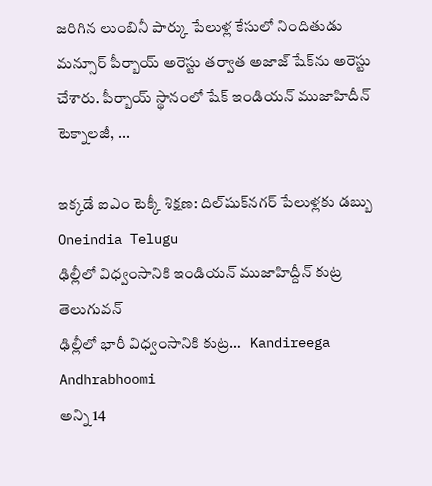జరిగిన లుంబినీ పార్కు పేలుళ్ల కేసులో నిందితుడు మన్సూర్ పీర్బాయ్ అరెస్టు తర్వాత అజాజ్ షేక్‌ను అరెస్టు చేశారు. పీర్బాయ్ స్థానంలో షేక్ ఇండియన్ ముజాహిదీన్ టెక్నాలజీ, ...

ఇక్కడే ఐఎం టెక్కీ శిక్షణ: దిల్‌షుక్‌నగర్ పేలుళ్లకు డబ్బు   Oneindia Telugu
ఢిల్లీలో విధ్వంసానికి ఇండియన్ ముజాహిద్దీన్ కుట్ర   తెలుగువన్
ఢిల్లీలో భారీ విధ్వంసానికి కుట్ర…   Kandireega
Andhrabhoomi
అన్ని 14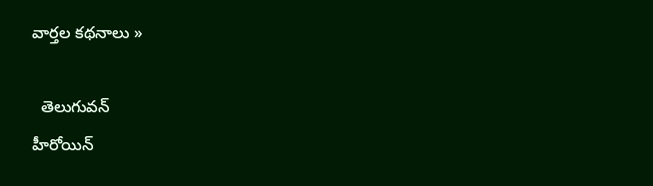వార్తల కథనాలు »

  తెలుగువన్
హీరోయిన్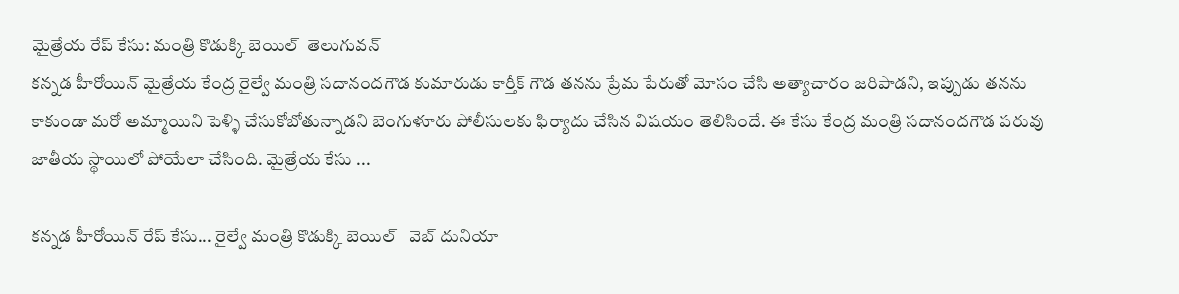మైత్రేయ రేప్ కేసు: మంత్రి కొడుక్కి బెయిల్  తెలుగువన్
కన్నడ హీరోయిన్ మైత్రేయ కేంద్ర రైల్వే మంత్రి సదానందగౌడ కుమారుడు కార్తీక్ గౌడ తనను ప్రేమ పేరుతో మోసం చేసి అత్యాచారం జరిపాడని, ఇప్పుడు తనను కాకుండా మరో అమ్మాయిని పెళ్ళి చేసుకోబోతున్నాడని బెంగుళూరు పోలీసులకు ఫిర్యాదు చేసిన విషయం తెలిసిందే. ఈ కేసు కేంద్ర మంత్రి సదానందగౌడ పరువు జాతీయ స్థాయిలో పోయేలా చేసింది. మైత్రేయ కేసు ...

కన్నడ హీరోయిన్ రేప్ కేసు... రైల్వే మంత్రి కొడుక్కి బెయిల్   వెబ్ దునియా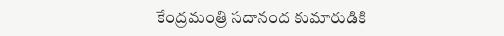కేంద్రమంత్రి సదానంద కుమారుడికి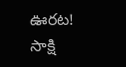ఊరట!   సాక్షి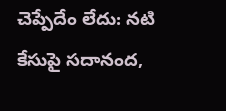చెప్పేదేం లేదు: నటి కేసుపై సదానంద,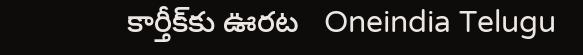కార్తీక్‌కు ఊరట   Oneindia Telugu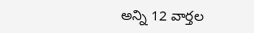అన్ని 12 వార్తల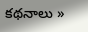కథనాలు »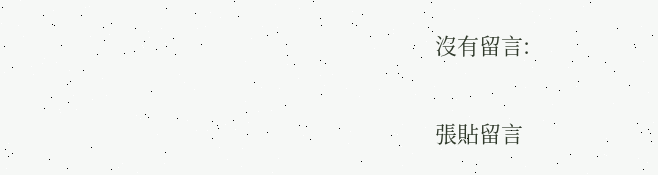沒有留言:

張貼留言